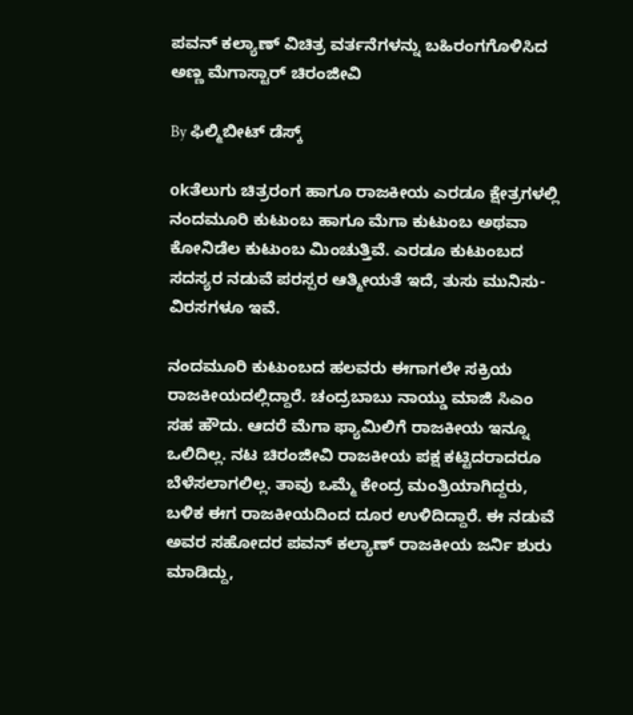ಪವನ್ ಕಲ್ಯಾಣ್ ವಿಚಿತ್ರ ವರ್ತನೆಗಳನ್ನು ಬಹಿರಂಗಗೊಳಿಸಿದ ಅಣ್ಣ ಮೆಗಾಸ್ಟಾರ್ ಚಿರಂಜೀವಿ

By ಫಿಲ್ಮಿಬೀಟ್ ಡೆಸ್ಕ್

okತೆಲುಗು ಚಿತ್ರರಂಗ ಹಾಗೂ ರಾಜಕೀಯ ಎರಡೂ ಕ್ಷೇತ್ರಗಳಲ್ಲಿ ನಂದಮೂರಿ ಕುಟುಂಬ ಹಾಗೂ ಮೆಗಾ ಕುಟುಂಬ ಅಥವಾ ಕೋನಿಡೆಲ ಕುಟುಂಬ ಮಿಂಚುತ್ತಿವೆ. ಎರಡೂ ಕುಟುಂಬದ ಸದಸ್ಯರ ನಡುವೆ ಪರಸ್ಪರ ಆತ್ಮೀಯತೆ ಇದೆ, ತುಸು ಮುನಿಸು-ವಿರಸಗಳೂ ಇವೆ.

ನಂದಮೂರಿ ಕುಟುಂಬದ ಹಲವರು ಈಗಾಗಲೇ ಸಕ್ರಿಯ ರಾಜಕೀಯದಲ್ಲಿದ್ದಾರೆ. ಚಂದ್ರಬಾಬು ನಾಯ್ಡು ಮಾಜಿ ಸಿಎಂ ಸಹ ಹೌದು. ಆದರೆ ಮೆಗಾ ಫ್ಯಾಮಿಲಿಗೆ ರಾಜಕೀಯ ಇನ್ನೂ ಒಲಿದಿಲ್ಲ. ನಟ ಚಿರಂಜೀವಿ ರಾಜಕೀಯ ಪಕ್ಷ ಕಟ್ಟಿದರಾದರೂ ಬೆಳೆಸಲಾಗಲಿಲ್ಲ. ತಾವು ಒಮ್ಮೆ ಕೇಂದ್ರ ಮಂತ್ರಿಯಾಗಿದ್ದರು, ಬಳಿಕ ಈಗ ರಾಜಕೀಯದಿಂದ ದೂರ ಉಳಿದಿದ್ದಾರೆ. ಈ ನಡುವೆ ಅವರ ಸಹೋದರ ಪವನ್ ಕಲ್ಯಾಣ್ ರಾಜಕೀಯ ಜರ್ನಿ ಶುರು ಮಾಡಿದ್ದು,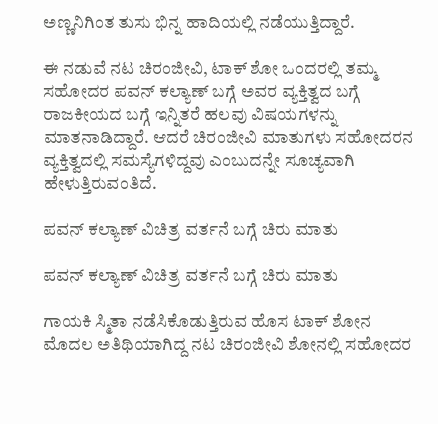ಅಣ್ಣನಿಗಿಂತ ತುಸು ಭಿನ್ನ ಹಾದಿಯಲ್ಲಿ ನಡೆಯುತ್ತಿದ್ದಾರೆ.

ಈ ನಡುವೆ ನಟ ಚಿರಂಜೀವಿ, ಟಾಕ್ ಶೋ ಒಂದರಲ್ಲಿ ತಮ್ಮ ಸಹೋದರ ಪವನ್ ಕಲ್ಯಾಣ್ ಬಗ್ಗೆ ಅವರ ವ್ಯಕ್ತಿತ್ವದ ಬಗ್ಗೆ ರಾಜಕೀಯದ ಬಗ್ಗೆ ಇನ್ನಿತರೆ ಹಲವು ವಿಷಯಗಳನ್ನು ಮಾತನಾಡಿದ್ದಾರೆ. ಆದರೆ ಚಿರಂಜೀವಿ ಮಾತುಗಳು ಸಹೋದರನ ವ್ಯಕ್ತಿತ್ವದಲ್ಲಿ ಸಮಸ್ಯೆಗಳಿದ್ದವು ಎಂಬುದನ್ನೇ ಸೂಚ್ಯವಾಗಿ ಹೇಳುತ್ತಿರುವಂತಿದೆ.

ಪವನ್ ಕಲ್ಯಾಣ್ ವಿಚಿತ್ರ ವರ್ತನೆ ಬಗ್ಗೆ ಚಿರು ಮಾತು

ಪವನ್ ಕಲ್ಯಾಣ್ ವಿಚಿತ್ರ ವರ್ತನೆ ಬಗ್ಗೆ ಚಿರು ಮಾತು

ಗಾಯಕಿ ಸ್ಮಿತಾ ನಡೆಸಿಕೊಡುತ್ತಿರುವ ಹೊಸ ಟಾಕ್‌ ಶೋನ ಮೊದಲ ಅತಿಥಿಯಾಗಿದ್ದ ನಟ ಚಿರಂಜೀವಿ ಶೋನಲ್ಲಿ ಸಹೋದರ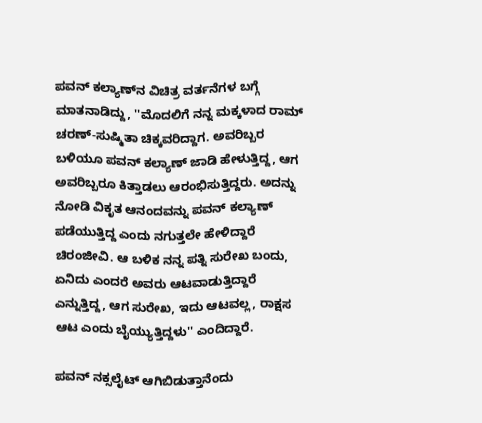ಪವನ್ ಕಲ್ಯಾಣ್‌ನ ವಿಚಿತ್ರ ವರ್ತನೆಗಳ ಬಗ್ಗೆ ಮಾತನಾಡಿದ್ದು, ''ಮೊದಲಿಗೆ ನನ್ನ ಮಕ್ಕಳಾದ ರಾಮ್ ಚರಣ್-ಸುಷ್ಮಿತಾ ಚಿಕ್ಕವರಿದ್ದಾಗ. ಅವರಿಬ್ಬರ ಬಳಿಯೂ ಪವನ್ ಕಲ್ಯಾಣ್ ಜಾಡಿ ಹೇಳುತ್ತಿದ್ದ, ಆಗ ಅವರಿಬ್ಬರೂ ಕಿತ್ತಾಡಲು ಆರಂಭಿಸುತ್ತಿದ್ದರು. ಅದನ್ನು ನೋಡಿ ವಿಕೃತ ಆನಂದವನ್ನು ಪವನ್ ಕಲ್ಯಾಣ್ ಪಡೆಯುತ್ತಿದ್ದ ಎಂದು ನಗುತ್ತಲೇ ಹೇಳಿದ್ದಾರೆ ಚಿರಂಜೀವಿ. ಆ ಬಳಿಕ ನನ್ನ ಪತ್ನಿ ಸುರೇಖ ಬಂದು, ಏನಿದು ಎಂದರೆ ಅವರು ಆಟವಾಡುತ್ತಿದ್ದಾರೆ ಎನ್ನುತ್ತಿದ್ದ, ಆಗ ಸುರೇಖ, ಇದು ಆಟವಲ್ಲ, ರಾಕ್ಷಸ ಆಟ ಎಂದು ಬೈಯ್ಯುತ್ತಿದ್ದಳು'' ಎಂದಿದ್ದಾರೆ.

ಪವನ್ ನಕ್ಸಲೈಟ್ ಆಗಿಬಿಡುತ್ತಾನೆಂದು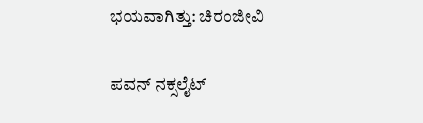ಭಯವಾಗಿತ್ತು: ಚಿರಂಜೀವಿ

ಪವನ್ ನಕ್ಸಲೈಟ್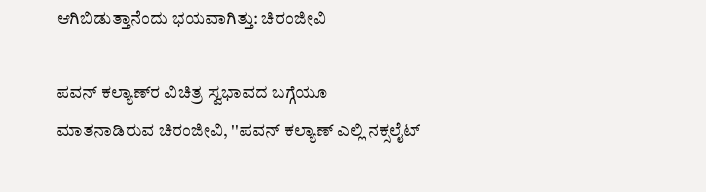ಆಗಿಬಿಡುತ್ತಾನೆಂದು ಭಯವಾಗಿತ್ತು: ಚಿರಂಜೀವಿ

ಪವನ್ ಕಲ್ಯಾಣ್‌ರ ವಿಚಿತ್ರ ಸ್ವಭಾವದ ಬಗ್ಗೆಯೂ ಮಾತನಾಡಿರುವ ಚಿರಂಜೀವಿ, ''ಪವನ್ ಕಲ್ಯಾಣ್ ಎಲ್ಲಿ ನಕ್ಸಲೈಟ್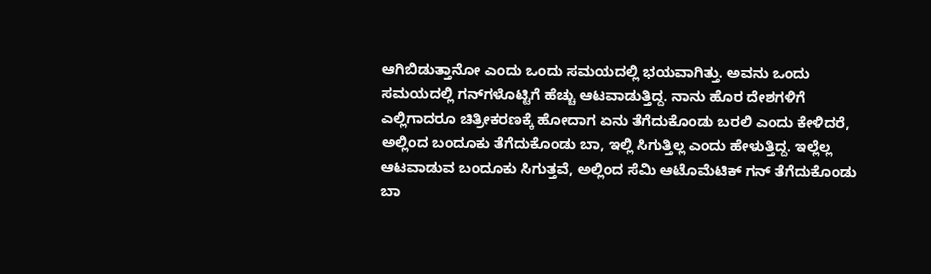ಆಗಿಬಿಡುತ್ತಾನೋ ಎಂದು ಒಂದು ಸಮಯದಲ್ಲಿ ಭಯವಾಗಿತ್ತು. ಅವನು ಒಂದು ಸಮಯದಲ್ಲಿ ಗನ್‌ಗಳೊಟ್ಟಿಗೆ ಹೆಚ್ಚು ಆಟವಾಡುತ್ತಿದ್ದ. ನಾನು ಹೊರ ದೇಶಗಳಿಗೆ ಎಲ್ಲಿಗಾದರೂ ಚಿತ್ರೀಕರಣಕ್ಕೆ ಹೋದಾಗ ಏನು ತೆಗೆದುಕೊಂಡು ಬರಲಿ ಎಂದು ಕೇಳಿದರೆ, ಅಲ್ಲಿಂದ ಬಂದೂಕು ತೆಗೆದುಕೊಂಡು ಬಾ, ಇಲ್ಲಿ ಸಿಗುತ್ತಿಲ್ಲ ಎಂದು ಹೇಳುತ್ತಿದ್ದ. ಇಲ್ಲೆಲ್ಲ ಆಟವಾಡುವ ಬಂದೂಕು ಸಿಗುತ್ತವೆ, ಅಲ್ಲಿಂದ ಸೆಮಿ ಆಟೊಮೆಟಿಕ್ ಗನ್‌ ತೆಗೆದುಕೊಂಡು ಬಾ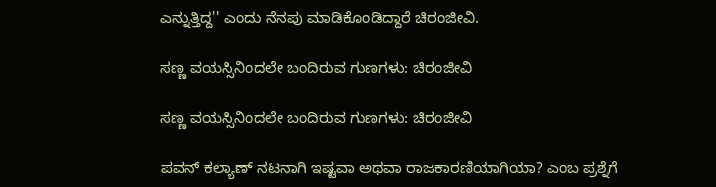ಎನ್ನುತ್ತಿದ್ದ'' ಎಂದು ನೆನಪು ಮಾಡಿಕೊಂಡಿದ್ದಾರೆ ಚಿರಂಜೀವಿ.

ಸಣ್ಣ ವಯಸ್ಸಿನಿಂದಲೇ ಬಂದಿರುವ ಗುಣಗಳು: ಚಿರಂಜೀವಿ

ಸಣ್ಣ ವಯಸ್ಸಿನಿಂದಲೇ ಬಂದಿರುವ ಗುಣಗಳು: ಚಿರಂಜೀವಿ

ಪವನ್ ಕಲ್ಯಾಣ್ ನಟನಾಗಿ ಇಷ್ಟವಾ ಅಥವಾ ರಾಜಕಾರಣಿಯಾಗಿಯಾ? ಎಂಬ ಪ್ರಶ್ನೆಗೆ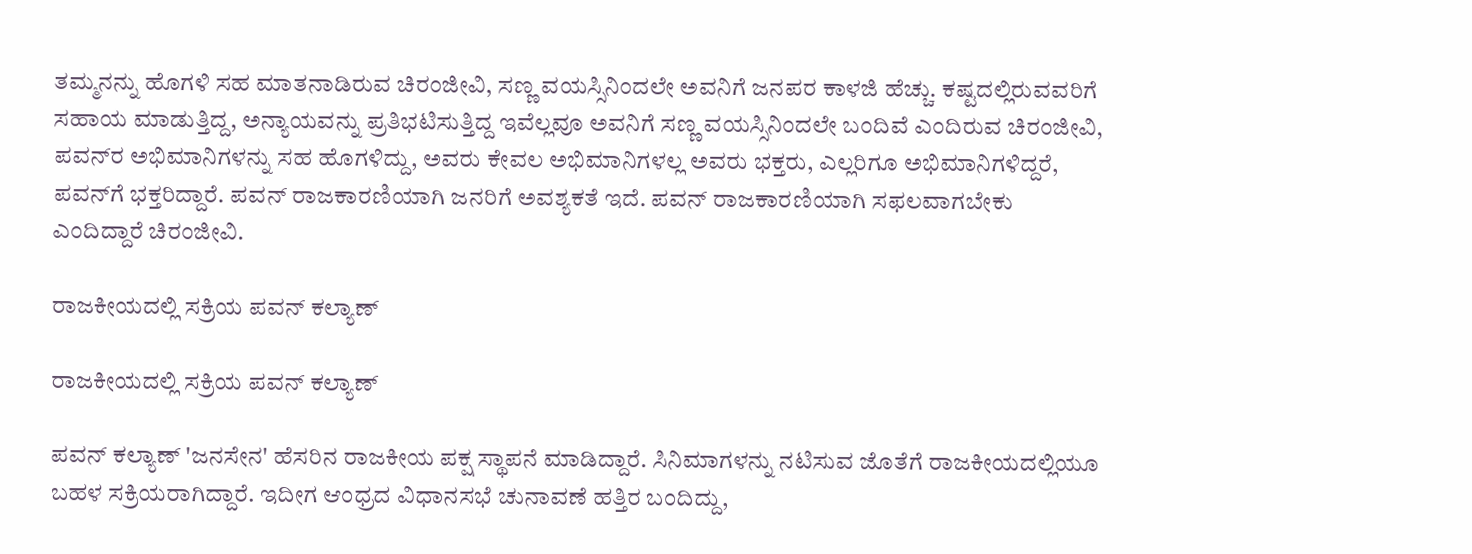ತಮ್ಮನನ್ನು ಹೊಗಳಿ ಸಹ ಮಾತನಾಡಿರುವ ಚಿರಂಜೀವಿ, ಸಣ್ಣ ವಯಸ್ಸಿನಿಂದಲೇ ಅವನಿಗೆ ಜನಪರ ಕಾಳಜಿ ಹೆಚ್ಚು. ಕಷ್ಟದಲ್ಲಿರುವವರಿಗೆ ಸಹಾಯ ಮಾಡುತ್ತಿದ್ದ, ಅನ್ಯಾಯವನ್ನು ಪ್ರತಿಭಟಿಸುತ್ತಿದ್ದ ಇವೆಲ್ಲವೂ ಅವನಿಗೆ ಸಣ್ಣ ವಯಸ್ಸಿನಿಂದಲೇ ಬಂದಿವೆ ಎಂದಿರುವ ಚಿರಂಜೀವಿ, ಪವನ್‌ರ ಅಭಿಮಾನಿಗಳನ್ನು ಸಹ ಹೊಗಳಿದ್ದು, ಅವರು ಕೇವಲ ಅಭಿಮಾನಿಗಳಲ್ಲ ಅವರು ಭಕ್ತರು, ಎಲ್ಲರಿಗೂ ಅಭಿಮಾನಿಗಳಿದ್ದರೆ, ಪವನ್‌ಗೆ ಭಕ್ತರಿದ್ದಾರೆ. ಪವನ್‌ ರಾಜಕಾರಣಿಯಾಗಿ ಜನರಿಗೆ ಅವಶ್ಯಕತೆ ಇದೆ. ಪವನ್ ರಾಜಕಾರಣಿಯಾಗಿ ಸಫಲವಾಗಬೇಕು ಎಂದಿದ್ದಾರೆ ಚಿರಂಜೀವಿ.

ರಾಜಕೀಯದಲ್ಲಿ ಸಕ್ರಿಯ ಪವನ್ ಕಲ್ಯಾಣ್

ರಾಜಕೀಯದಲ್ಲಿ ಸಕ್ರಿಯ ಪವನ್ ಕಲ್ಯಾಣ್

ಪವನ್ ಕಲ್ಯಾಣ್ 'ಜನಸೇನ' ಹೆಸರಿನ ರಾಜಕೀಯ ಪಕ್ಷ ಸ್ಥಾಪನೆ ಮಾಡಿದ್ದಾರೆ. ಸಿನಿಮಾಗಳನ್ನು ನಟಿಸುವ ಜೊತೆಗೆ ರಾಜಕೀಯದಲ್ಲಿಯೂ ಬಹಳ ಸಕ್ರಿಯರಾಗಿದ್ದಾರೆ. ಇದೀಗ ಆಂಧ್ರದ ವಿಧಾನಸಭೆ ಚುನಾವಣೆ ಹತ್ತಿರ ಬಂದಿದ್ದು,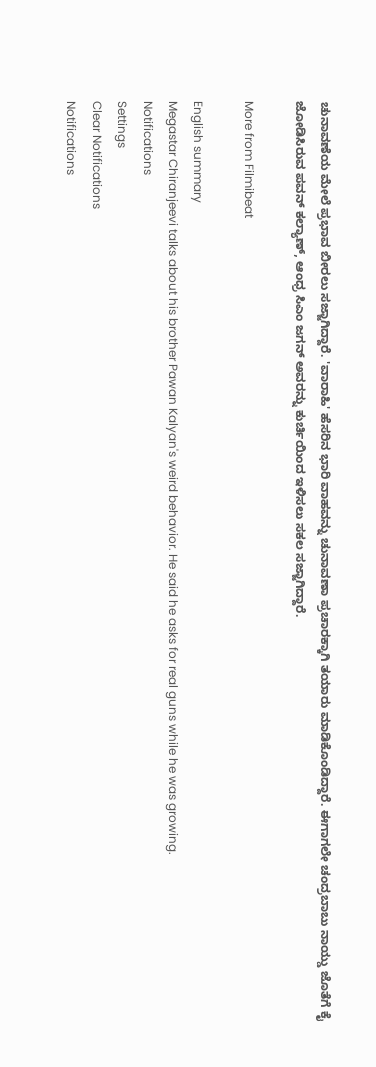ಚುನಾವಣೆಯ ಮೇಲೆ ಪ್ರಭಾವ ಬೀರಲು ಸಜ್ಜಾಗಿದ್ದಾರೆ. 'ವಾರಾಹಿ' ಹೆಸರಿನ ಭಾರಿ ವಾಹವನ್ನು ಚುನಾವಣಾ ಪ್ರಚಾರಕ್ಕಾಗಿ ತಯಾರು ಮಾಡಿಕೊಂಡಿದ್ದಾರೆ. ಈಗಾಗಲೇ ಚಂದ್ರಬಾಬು ನಾಯ್ಡು ಜೊತೆಗೆ ಕೈ ಜೋಡಿಸಿರುವ ಪವನ್ ಕಲ್ಯಾಣ್, ಆಂಧ್ರ ಸಿಎಂ ಜಗನ್ ಅವರನ್ನು ಕುರ್ಚಿಯಿಂದ ಇಳಿಸಲು ಸಕಲ ಸಜ್ಜಾಗಿದ್ದಾರೆ.

More from Filmibeat

English summary
Megastar Chiranjeevi talks about his brother Pawan Kalyan's weird behavior. He said he asks for real guns while he was growing.
Notifications
Settings
Clear Notifications
Notifications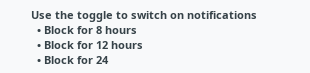Use the toggle to switch on notifications
  • Block for 8 hours
  • Block for 12 hours
  • Block for 24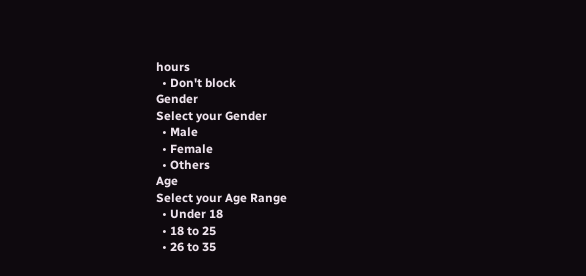hours
  • Don't block
Gender
Select your Gender
  • Male
  • Female
  • Others
Age
Select your Age Range
  • Under 18
  • 18 to 25
  • 26 to 35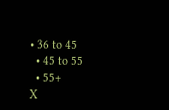• 36 to 45
  • 45 to 55
  • 55+
X